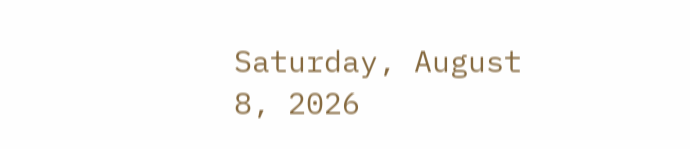Saturday, August 8, 2026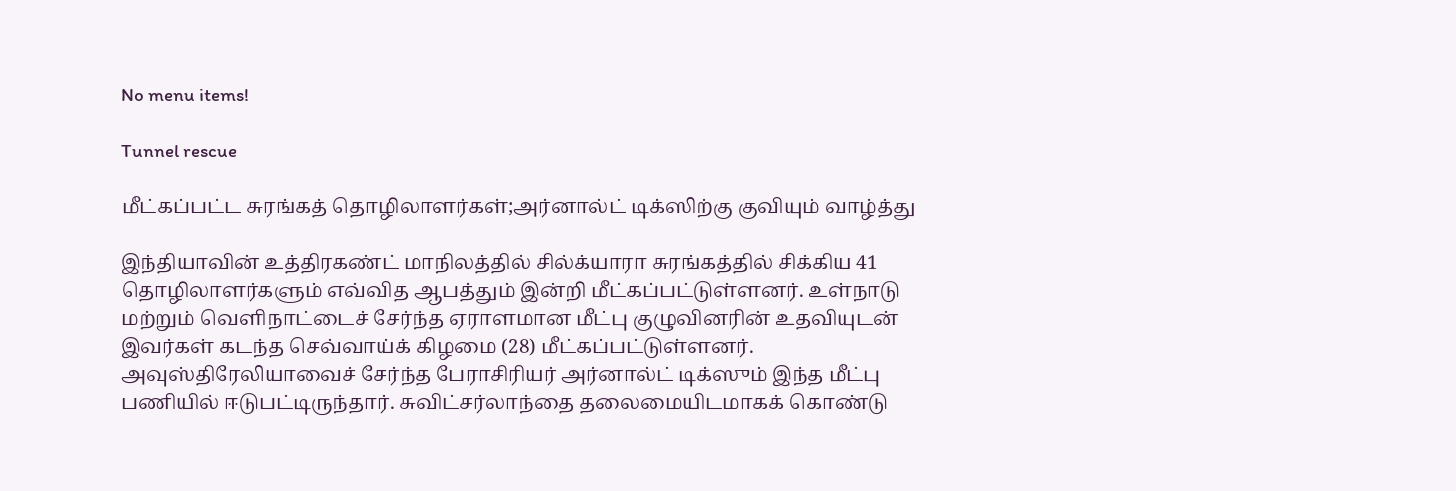No menu items!

Tunnel rescue

மீட்கப்பட்ட சுரங்கத் தொழிலாளர்கள்;அர்னால்ட் டிக்ஸிற்கு குவியும் வாழ்த்து

இந்தியாவின் உத்திரகண்ட் மாநிலத்தில் சில்க்யாரா சுரங்கத்தில் சிக்கிய 41 தொழிலாளர்களும் எவ்வித ஆபத்தும் இன்றி மீட்கப்பட்டுள்ளனர். உள்நாடு மற்றும் வெளிநாட்டைச் சேர்ந்த ஏராளமான மீட்பு குழுவினரின் உதவியுடன் இவர்கள் கடந்த செவ்வாய்க் கிழமை (28) மீட்கப்பட்டுள்ளனர். அவுஸ்திரேலியாவைச் சேர்ந்த பேராசிரியர் அர்னால்ட் டிக்ஸும் இந்த மீட்பு பணியில் ஈடுபட்டிருந்தார். சுவிட்சர்லாந்தை தலைமையிடமாகக் கொண்டு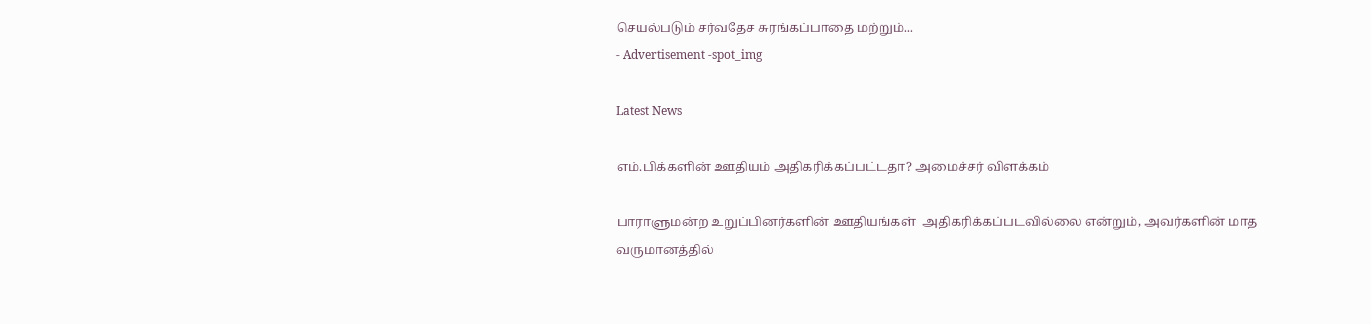செயல்படும் சர்வதேச சுரங்கப்பாதை மற்றும்...
- Advertisement -spot_img

Latest News

எம்.பிக்களின் ஊதியம் அதிகரிக்கப்பட்டதா? அமைச்சர் விளக்கம்

பாராளுமன்ற உறுப்பினர்களின் ஊதியங்கள்  அதிகரிக்கப்படவில்லை என்றும், அவர்களின் மாத வருமானத்தில்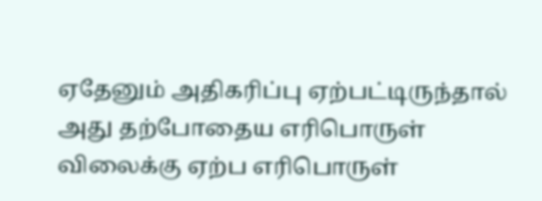ஏதேனும் அதிகரிப்பு ஏற்பட்டிருந்தால் அது தற்போதைய எரிபொருள் விலைக்கு ஏற்ப எரிபொருள்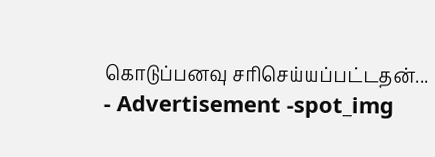கொடுப்பனவு சரிசெய்யப்பட்டதன்...
- Advertisement -spot_img